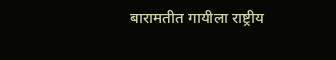बारामतीत गायीला राष्ट्रीय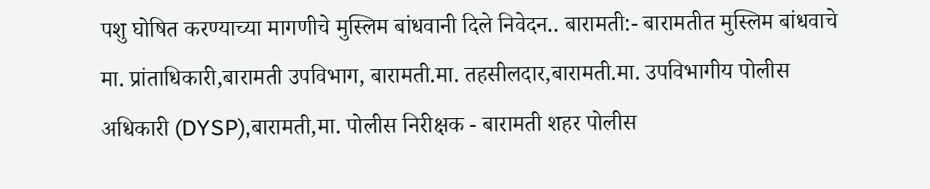पशु घोषित करण्याच्या मागणीचे मुस्लिम बांधवानी दिले निवेदन.. बारामती:- बारामतीत मुस्लिम बांधवाचे मा. प्रांताधिकारी,बारामती उपविभाग, बारामती.मा. तहसीलदार,बारामती.मा. उपविभागीय पोलीस अधिकारी (DYSP),बारामती,मा. पोलीस निरीक्षक - बारामती शहर पोलीस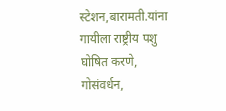स्टेशन,बारामती.यांना गायीला राष्ट्रीय पशु घोषित करणे, गोसंवर्धन,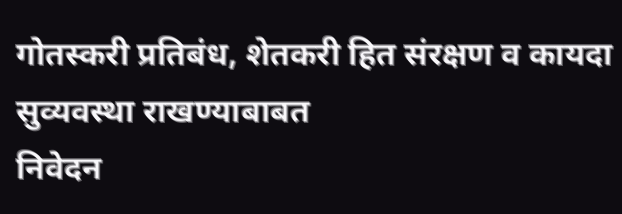गोतस्करी प्रतिबंध, शेतकरी हित संरक्षण व कायदा सुव्यवस्था राखण्याबाबत
निवेदन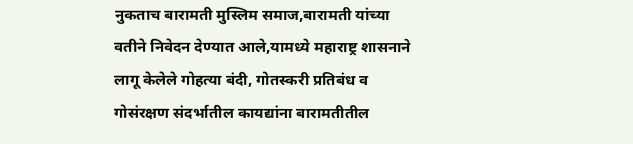नुकताच बारामती मुस्लिम समाज,बारामती यांच्या वतीने निवेदन देण्यात आले,यामध्ये महाराष्ट्र शासनाने लागू केलेले गोहत्या बंदी, गोतस्करी प्रतिबंध व गोसंरक्षण संदर्भातील कायद्यांना बारामतीतील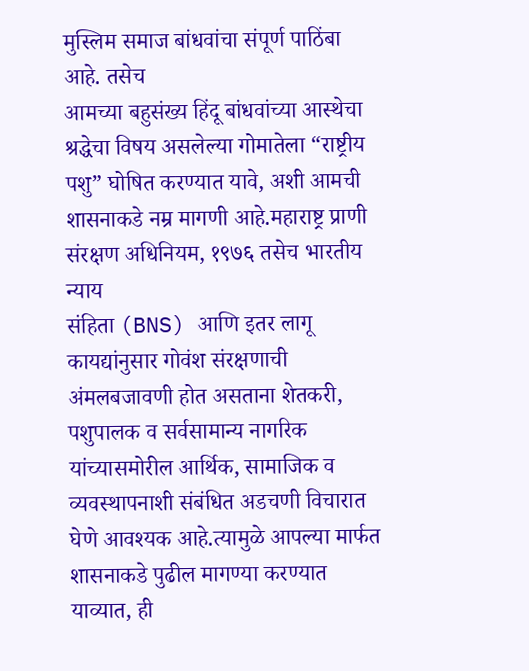मुस्लिम समाज बांधवांचा संपूर्ण पाठिंबा आहे. तसेच
आमच्या बहुसंख्य हिंदू बांधवांच्या आस्थेचा श्रद्धेचा विषय असलेल्या गोमातेला “राष्ट्रीय पशु” घोषित करण्यात यावे, अशी आमची शासनाकडे नम्र मागणी आहे.महाराष्ट्र प्राणी संरक्षण अधिनियम, १९७६ तसेच भारतीय न्याय
संहिता (BNS) आणि इतर लागू कायद्यांनुसार गोवंश संरक्षणाची अंमलबजावणी होत असताना शेतकरी, पशुपालक व सर्वसामान्य नागरिक यांच्यासमोरील आर्थिक, सामाजिक व व्यवस्थापनाशी संबंधित अडचणी विचारात घेणे आवश्यक आहे.त्यामुळे आपल्या मार्फत शासनाकडे पुढील मागण्या करण्यात
याव्यात, ही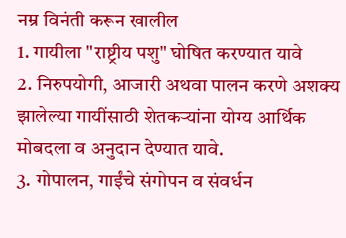नम्र विनंती करून खालील
1. गायीला "राष्ट्रीय पशु" घोषित करण्यात यावे
2. निरुपयोगी, आजारी अथवा पालन करणे अशक्य झालेल्या गायींसाठी शेतकऱ्यांना योग्य आर्थिक मोबदला व अनुदान देण्यात यावे.
3. गोपालन, गाईंचे संगोपन व संवर्धन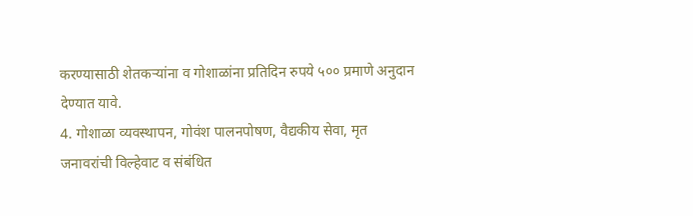करण्यासाठी शेतकऱ्यांना व गोशाळांना प्रतिदिन रुपये ५०० प्रमाणे अनुदान देण्यात यावे.
4. गोशाळा व्यवस्थापन, गोवंश पालनपोषण, वैद्यकीय सेवा, मृत
जनावरांची विल्हेवाट व संबंधित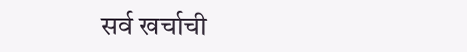सर्व खर्चाची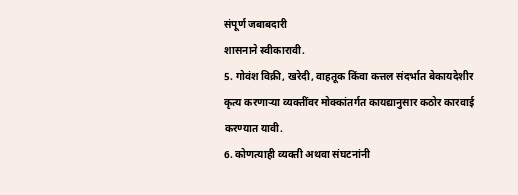संपूर्ण जबाबदारी
शासनाने स्वीकारावी.
5. गोवंश विक्री, खरेदी, वाहतूक किंवा कत्तल संदर्भात बेकायदेशीर
कृत्य करणाऱ्या व्यक्तींवर मोक्कांतर्गत कायद्यानुसार कठोर कारवाई
करण्यात यावी.
6. कोणत्याही व्यक्ती अथवा संघटनांनी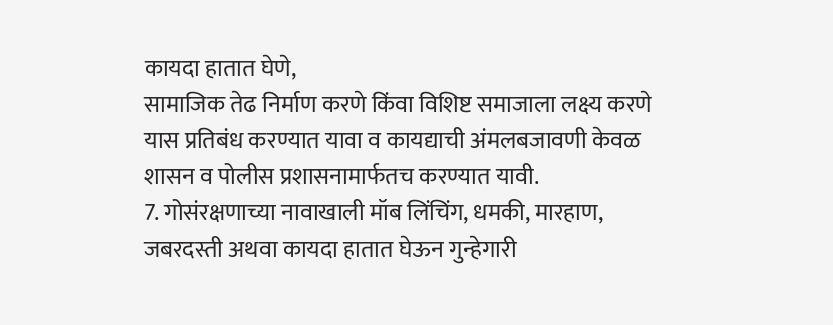कायदा हातात घेणे,
सामाजिक तेढ निर्माण करणे किंवा विशिष्ट समाजाला लक्ष्य करणे
यास प्रतिबंध करण्यात यावा व कायद्याची अंमलबजावणी केवळ
शासन व पोलीस प्रशासनामार्फतच करण्यात यावी.
7. गोसंरक्षणाच्या नावाखाली मॉब लिंचिंग, धमकी, मारहाण,
जबरदस्ती अथवा कायदा हातात घेऊन गुन्हेगारी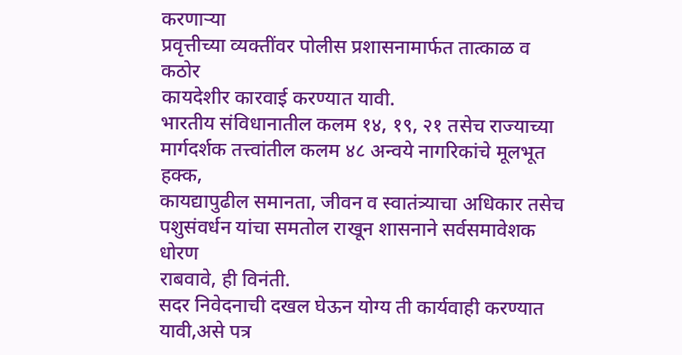करणाऱ्या
प्रवृत्तीच्या व्यक्तींवर पोलीस प्रशासनामार्फत तात्काळ व कठोर
कायदेशीर कारवाई करण्यात यावी.
भारतीय संविधानातील कलम १४, १९, २१ तसेच राज्याच्या
मार्गदर्शक तत्त्वांतील कलम ४८ अन्वये नागरिकांचे मूलभूत हक्क,
कायद्यापुढील समानता, जीवन व स्वातंत्र्याचा अधिकार तसेच
पशुसंवर्धन यांचा समतोल राखून शासनाने सर्वसमावेशक धोरण
राबवावे, ही विनंती.
सदर निवेदनाची दखल घेऊन योग्य ती कार्यवाही करण्यात यावी,असे पत्र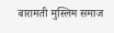बारामती मुस्लिम समाज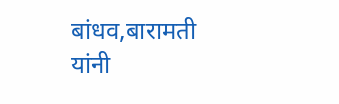बांधव,बारामती यांनी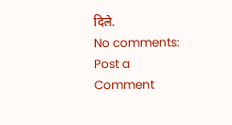दिले.
No comments:
Post a Comment